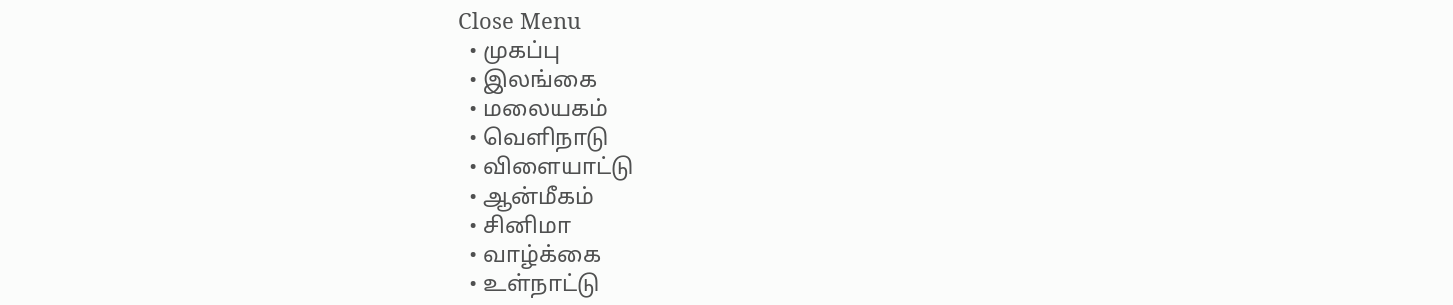Close Menu
  • முகப்பு
  • இலங்கை
  • மலையகம்
  • வெளிநாடு
  • விளையாட்டு
  • ஆன்மீகம்
  • சினிமா
  • வாழ்க்கை
  • உள்நாட்டு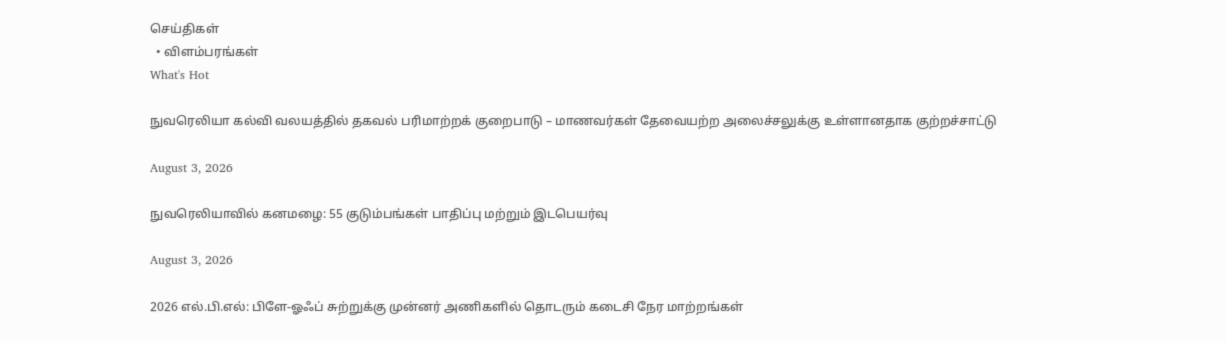செய்திகள்
  • விளம்பரங்கள்
What's Hot

நுவரெலியா கல்வி வலயத்தில் தகவல் பரிமாற்றக் குறைபாடு – மாணவர்கள் தேவையற்ற அலைச்சலுக்கு உள்ளானதாக குற்றச்சாட்டு

August 3, 2026

நுவரெலியாவில் கனமழை: 55 குடும்பங்கள் பாதிப்பு மற்றும் இடபெயர்வு

August 3, 2026

2026 எல்.பி.எல்: பிளே-ஓஃப் சுற்றுக்கு முன்னர் அணிகளில் தொடரும் கடைசி நேர மாற்றங்கள்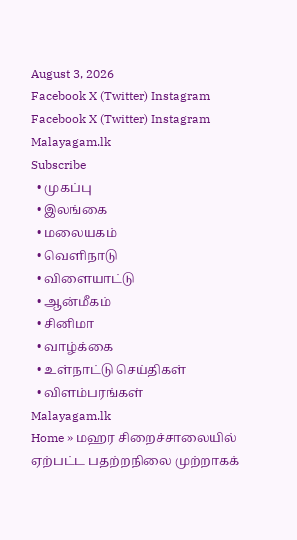August 3, 2026
Facebook X (Twitter) Instagram
Facebook X (Twitter) Instagram
Malayagam.lk
Subscribe
  • முகப்பு
  • இலங்கை
  • மலையகம்
  • வெளிநாடு
  • விளையாட்டு
  • ஆன்மீகம்
  • சினிமா
  • வாழ்க்கை
  • உள்நாட்டு செய்திகள்
  • விளம்பரங்கள்
Malayagam.lk
Home » மஹர சிறைச்சாலையில் ஏற்பட்ட பதற்றநிலை முற்றாகக்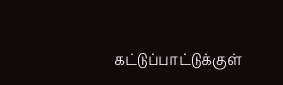கட்டுப்பாட்டுக்குள்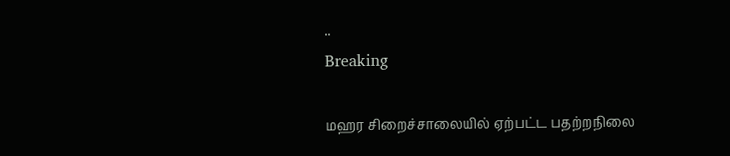..
Breaking

மஹர சிறைச்சாலையில் ஏற்பட்ட பதற்றநிலை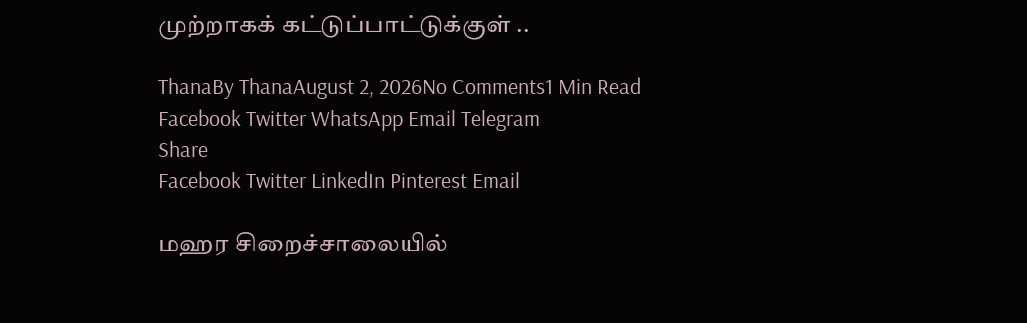முற்றாகக் கட்டுப்பாட்டுக்குள் ..

ThanaBy ThanaAugust 2, 2026No Comments1 Min Read
Facebook Twitter WhatsApp Email Telegram
Share
Facebook Twitter LinkedIn Pinterest Email

மஹர சிறைச்சாலையில்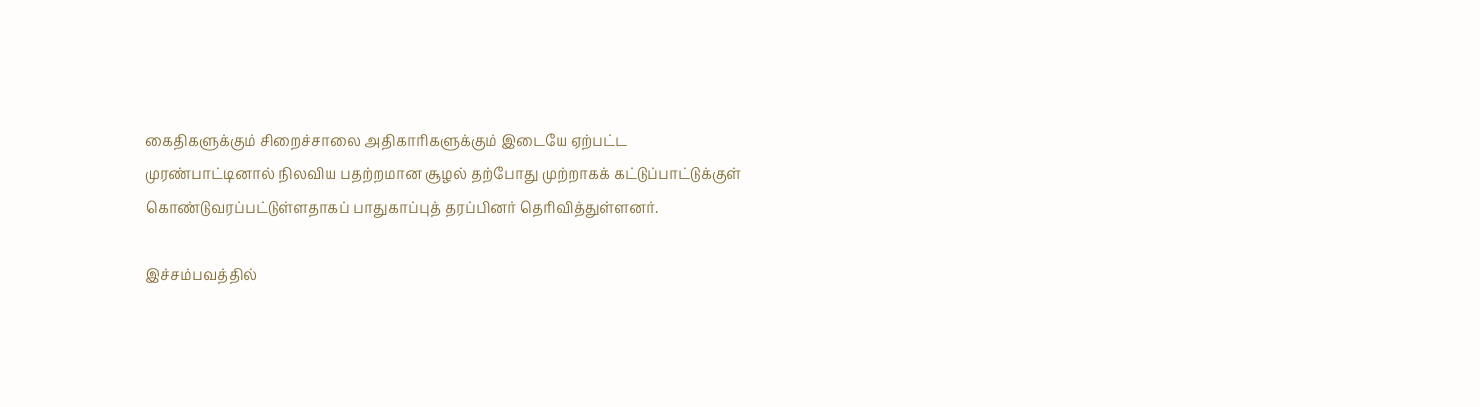கைதிகளுக்கும் சிறைச்சாலை அதிகாரிகளுக்கும் இடையே ஏற்பட்ட முரண்பாட்டினால் நிலவிய பதற்றமான சூழல் தற்போது முற்றாகக் கட்டுப்பாட்டுக்குள் கொண்டுவரப்பட்டுள்ளதாகப் பாதுகாப்புத் தரப்பினர் தெரிவித்துள்ளனர்.

இச்சம்பவத்தில்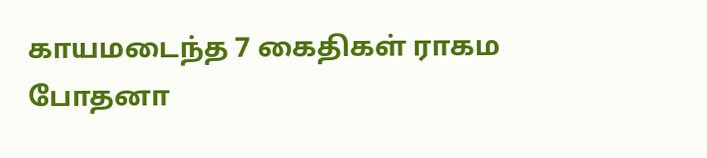காயமடைந்த 7 கைதிகள் ராகம போதனா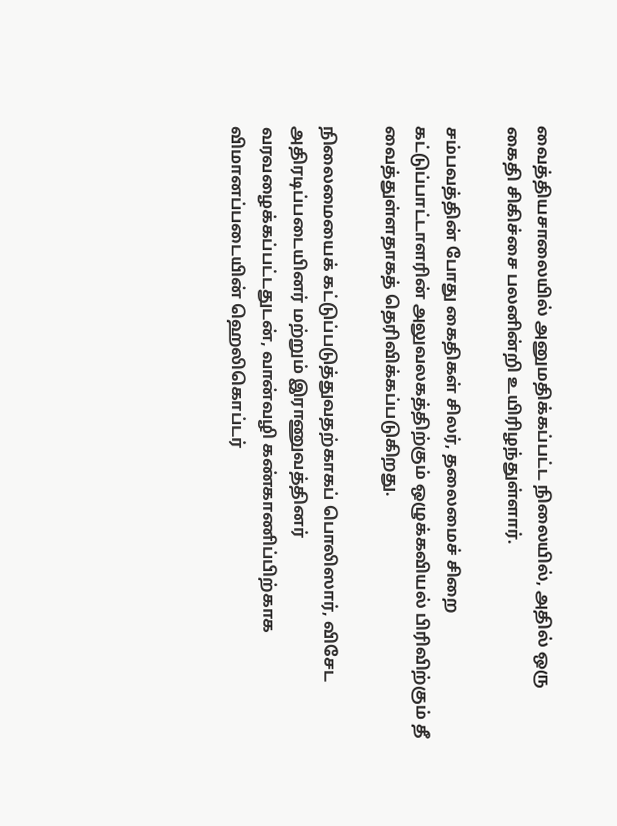வைத்தியசாலையில் அனுமதிக்கப்பட்ட நிலையில், அதில் ஒரு கைதி சிகிச்சை பலனின்றி உயிரிழந்துள்ளார்.

சம்பவத்தின் போது கைதிகள் சிலர், தலைமைச் சிறை கட்டுப்பாட்டாளரின் அலுவலகத்திற்கும் ஒழுக்கவியல் பிரிவிற்கும் தீ வைத்துள்ளதாகத் தெரிவிக்கப்படுகிறது.

நிலைமையைக் கட்டுப்படுத்துவதற்காகப் பொலிஸார், விசேட அதிரடிப்படையினர் மற்றும் இராணுவத்தினர் வரவழைக்கப்பட்டதுடன், வான்வழி கண்காணிப்பிற்காக விமானப்படையின் ஹெலிகொப்டர்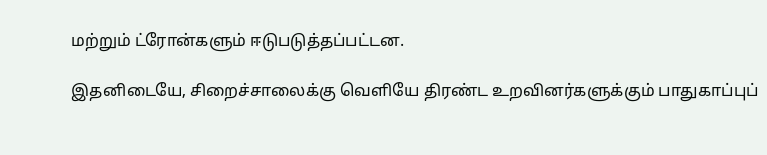மற்றும் ட்ரோன்களும் ஈடுபடுத்தப்பட்டன.

இதனிடையே, சிறைச்சாலைக்கு வெளியே திரண்ட உறவினர்களுக்கும் பாதுகாப்புப்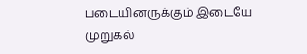படையினருக்கும் இடையே முறுகல்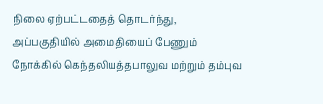நிலை ஏற்பட்டதைத் தொடர்ந்து, அப்பகுதியில் அமைதியைப் பேணும் நோக்கில் கெந்தலியத்தபாலுவ மற்றும் தம்புவ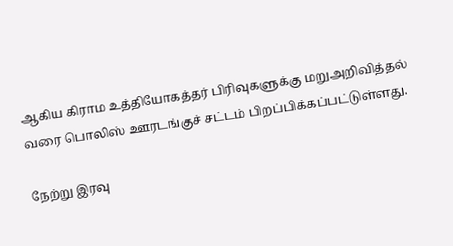ஆகிய கிராம உத்தியோகத்தர் பிரிவுகளுக்கு மறுஅறிவித்தல் வரை பொலிஸ் ஊரடங்குச் சட்டம் பிறப்பிக்கப்பட்டுள்ளது.

நேற்று இரவு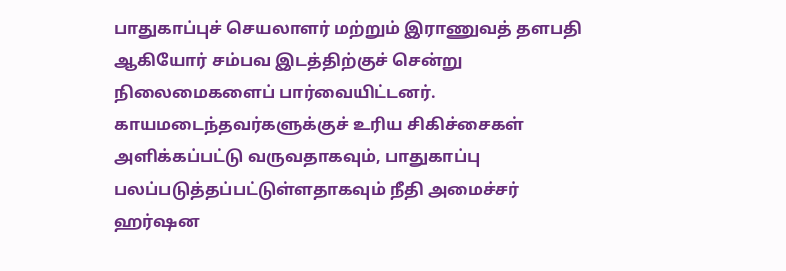பாதுகாப்புச் செயலாளர் மற்றும் இராணுவத் தளபதி ஆகியோர் சம்பவ இடத்திற்குச் சென்று நிலைமைகளைப் பார்வையிட்டனர். காயமடைந்தவர்களுக்குச் உரிய சிகிச்சைகள் அளிக்கப்பட்டு வருவதாகவும், பாதுகாப்பு பலப்படுத்தப்பட்டுள்ளதாகவும் நீதி அமைச்சர் ஹர்ஷன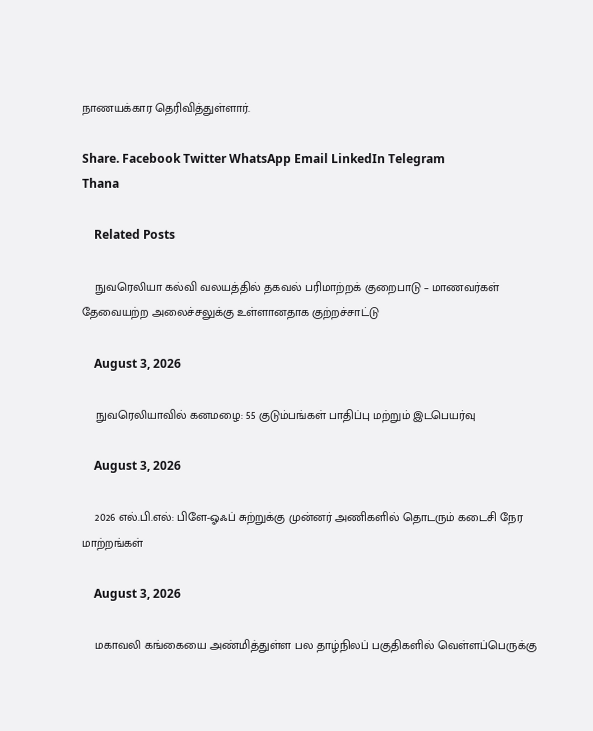நாணயக்கார தெரிவித்துள்ளார்.

Share. Facebook Twitter WhatsApp Email LinkedIn Telegram
Thana

    Related Posts

    நுவரெலியா கல்வி வலயத்தில் தகவல் பரிமாற்றக் குறைபாடு – மாணவர்கள் தேவையற்ற அலைச்சலுக்கு உள்ளானதாக குற்றச்சாட்டு

    August 3, 2026

    நுவரெலியாவில் கனமழை: 55 குடும்பங்கள் பாதிப்பு மற்றும் இடபெயர்வு

    August 3, 2026

    2026 எல்.பி.எல்: பிளே-ஓஃப் சுற்றுக்கு முன்னர் அணிகளில் தொடரும் கடைசி நேர மாற்றங்கள்

    August 3, 2026

    மகாவலி கங்கையை அண்மித்துள்ள பல தாழ்நிலப் பகுதிகளில் வெள்ளப்பெருக்கு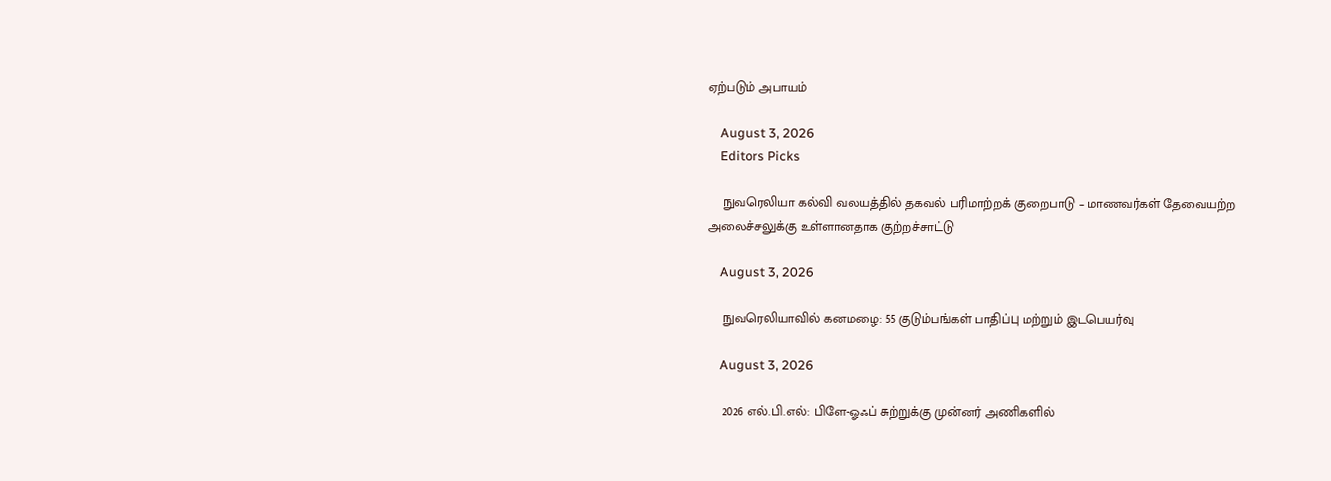ஏற்படும் அபாயம்

    August 3, 2026
    Editors Picks

    நுவரெலியா கல்வி வலயத்தில் தகவல் பரிமாற்றக் குறைபாடு – மாணவர்கள் தேவையற்ற அலைச்சலுக்கு உள்ளானதாக குற்றச்சாட்டு

    August 3, 2026

    நுவரெலியாவில் கனமழை: 55 குடும்பங்கள் பாதிப்பு மற்றும் இடபெயர்வு

    August 3, 2026

    2026 எல்.பி.எல்: பிளே-ஓஃப் சுற்றுக்கு முன்னர் அணிகளில்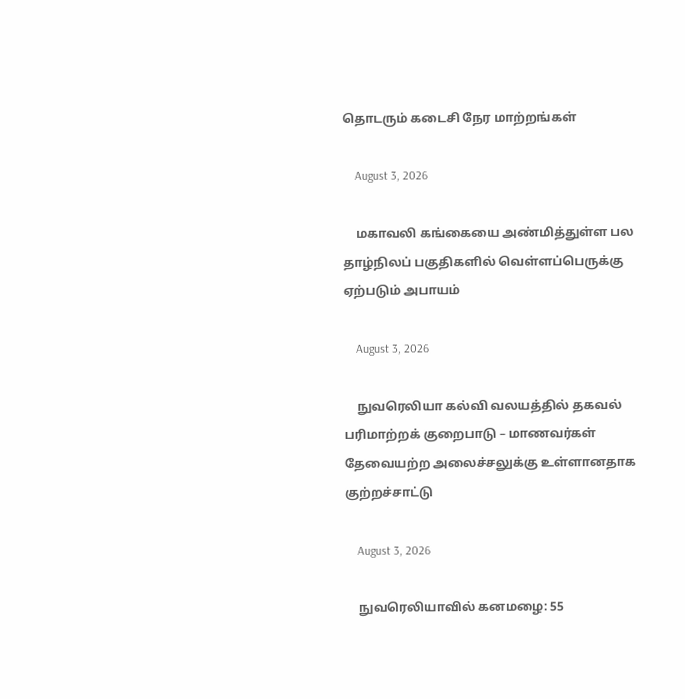தொடரும் கடைசி நேர மாற்றங்கள்

    August 3, 2026

    மகாவலி கங்கையை அண்மித்துள்ள பல தாழ்நிலப் பகுதிகளில் வெள்ளப்பெருக்கு ஏற்படும் அபாயம்

    August 3, 2026

    நுவரெலியா கல்வி வலயத்தில் தகவல் பரிமாற்றக் குறைபாடு – மாணவர்கள் தேவையற்ற அலைச்சலுக்கு உள்ளானதாக குற்றச்சாட்டு

    August 3, 2026

    நுவரெலியாவில் கனமழை: 55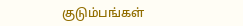குடும்பங்கள்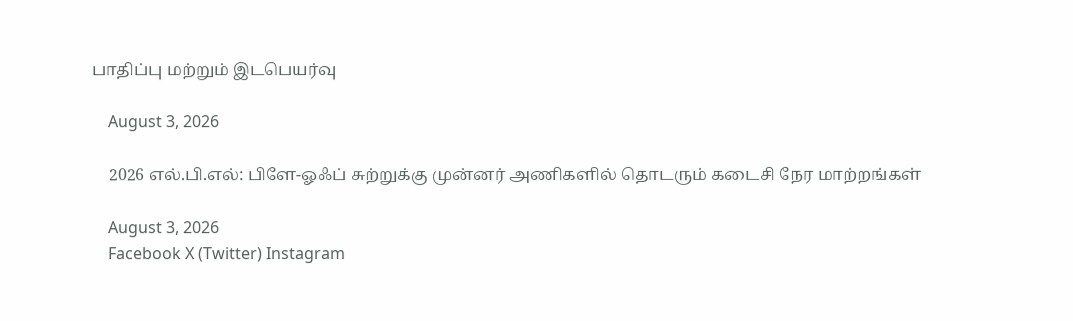பாதிப்பு மற்றும் இடபெயர்வு

    August 3, 2026

    2026 எல்.பி.எல்: பிளே-ஓஃப் சுற்றுக்கு முன்னர் அணிகளில் தொடரும் கடைசி நேர மாற்றங்கள்

    August 3, 2026
    Facebook X (Twitter) Instagram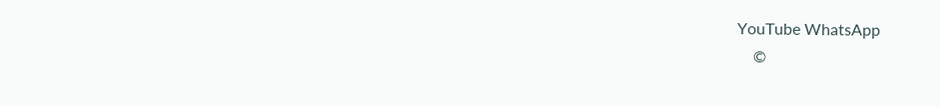YouTube WhatsApp
    ©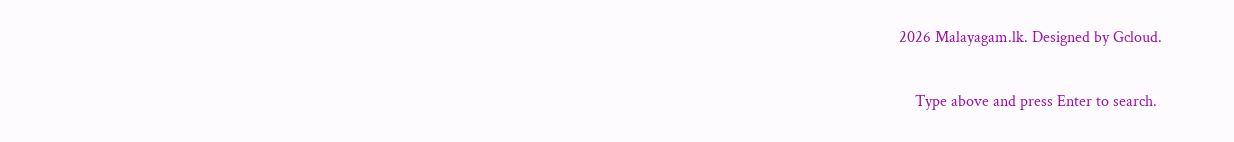2026 Malayagam.lk. Designed by Gcloud.

    Type above and press Enter to search.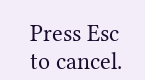Press Esc to cancel.